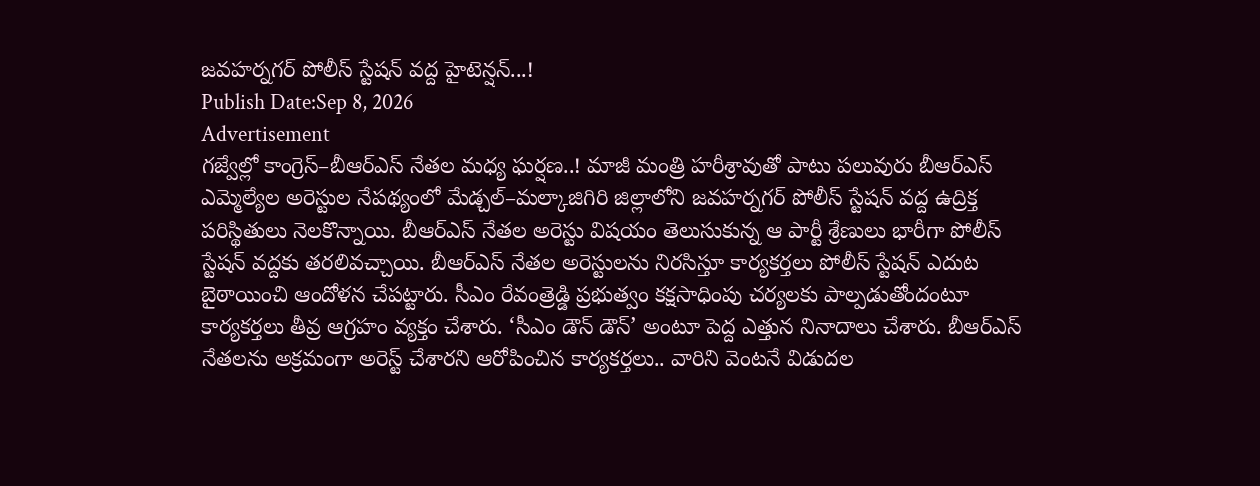జవహర్నగర్ పోలీస్ స్టేషన్ వద్ద హైటెన్షన్...!
Publish Date:Sep 8, 2026
Advertisement
గజ్వేల్లో కాంగ్రెస్–బీఆర్ఎస్ నేతల మధ్య ఘర్షణ..! మాజీ మంత్రి హరీశ్రావుతో పాటు పలువురు బీఆర్ఎస్ ఎమ్మెల్యేల అరెస్టుల నేపథ్యంలో మేడ్చల్–మల్కాజిగిరి జిల్లాలోని జవహర్నగర్ పోలీస్ స్టేషన్ వద్ద ఉద్రిక్త పరిస్థితులు నెలకొన్నాయి. బీఆర్ఎస్ నేతల అరెస్టు విషయం తెలుసుకున్న ఆ పార్టీ శ్రేణులు భారీగా పోలీస్ స్టేషన్ వద్దకు తరలివచ్చాయి. బీఆర్ఎస్ నేతల అరెస్టులను నిరసిస్తూ కార్యకర్తలు పోలీస్ స్టేషన్ ఎదుట బైఠాయించి ఆందోళన చేపట్టారు. సీఎం రేవంత్రెడ్డి ప్రభుత్వం కక్షసాధింపు చర్యలకు పాల్పడుతోందంటూ కార్యకర్తలు తీవ్ర ఆగ్రహం వ్యక్తం చేశారు. ‘సీఎం డౌన్ డౌన్’ అంటూ పెద్ద ఎత్తున నినాదాలు చేశారు. బీఆర్ఎస్ నేతలను అక్రమంగా అరెస్ట్ చేశారని ఆరోపించిన కార్యకర్తలు.. వారిని వెంటనే విడుదల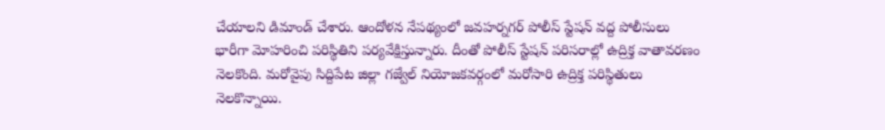చేయాలని డిమాండ్ చేశారు. ఆందోళన నేపథ్యంలో జవహర్నగర్ పోలీస్ స్టేషన్ వద్ద పోలీసులు భారీగా మోహరించి పరిస్థితిని పర్యవేక్షిస్తున్నారు. దీంతో పోలీస్ స్టేషన్ పరిసరాల్లో ఉద్రిక్త వాతావరణం నెలకొంది. మరోవైపు సిద్దిపేట జిల్లా గజ్వేల్ నియోజకవర్గంలో మరోసారి ఉద్రిక్త పరిస్థితులు నెలకొన్నాయి.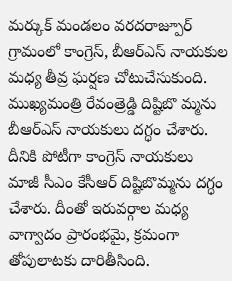మర్కుక్ మండలం వరదరాజ్పూర్ గ్రామంలో కాంగ్రెస్, బీఆర్ఎస్ నాయకుల మధ్య తీవ్ర ఘర్షణ చోటుచేసుకుంది. ముఖ్యమంత్రి రేవంత్రెడ్డి దిష్టిబొ మ్మను బీఆర్ఎస్ నాయకులు దగ్ధం చేశారు. దీనికి పోటీగా కాంగ్రెస్ నాయకులు మాజీ సీఎం కేసీఆర్ దిష్టిబొమ్మను దగ్ధం చేశారు. దీంతో ఇరువర్గాల మధ్య వాగ్వాదం ప్రారంభమై, క్రమంగా తోపులాటకు దారితీసింది.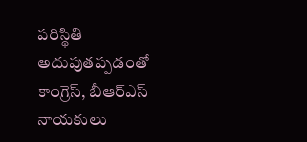పరిస్థితి అదుపుతప్పడంతో కాంగ్రెస్, బీఆర్ఎస్ నాయకులు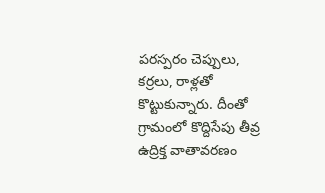పరస్పరం చెప్పులు, కర్రలు, రాళ్లతో కొట్టుకున్నారు. దీంతో గ్రామంలో కొద్దిసేపు తీవ్ర ఉద్రిక్త వాతావరణం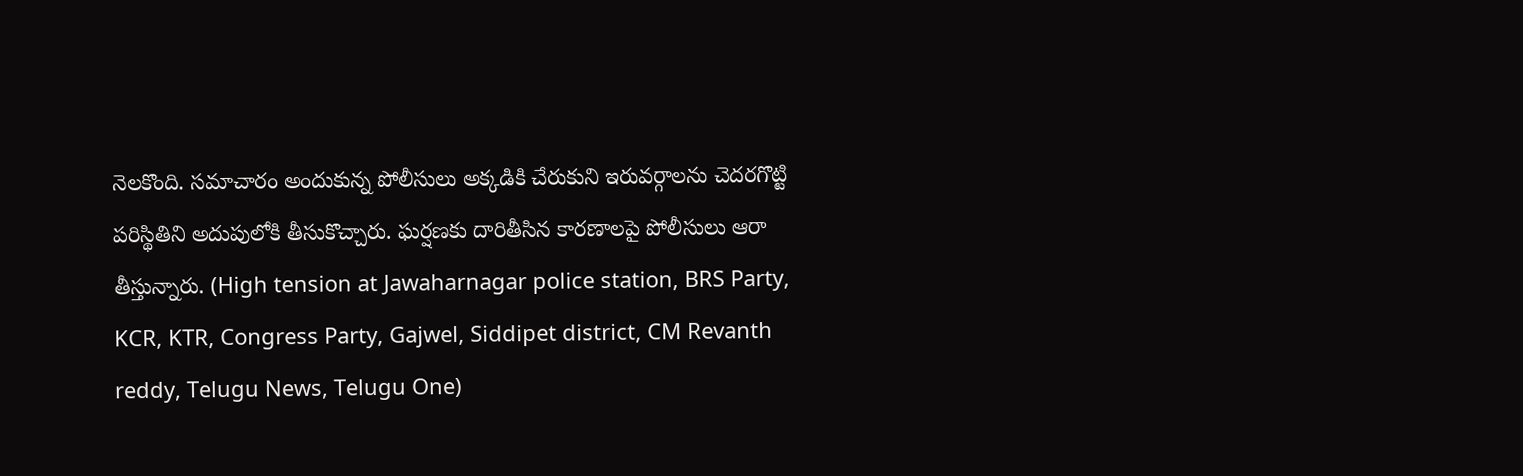నెలకొంది. సమాచారం అందుకున్న పోలీసులు అక్కడికి చేరుకుని ఇరువర్గాలను చెదరగొట్టి పరిస్థితిని అదుపులోకి తీసుకొచ్చారు. ఘర్షణకు దారితీసిన కారణాలపై పోలీసులు ఆరా తీస్తున్నారు. (High tension at Jawaharnagar police station, BRS Party, KCR, KTR, Congress Party, Gajwel, Siddipet district, CM Revanth reddy, Telugu News, Telugu One)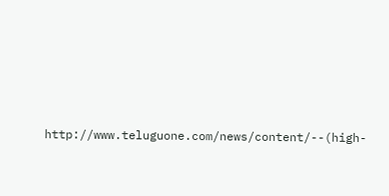http://www.teluguone.com/news/content/--(high-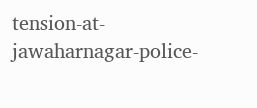tension-at-jawaharnagar-police-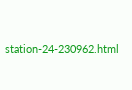station-24-230962.html